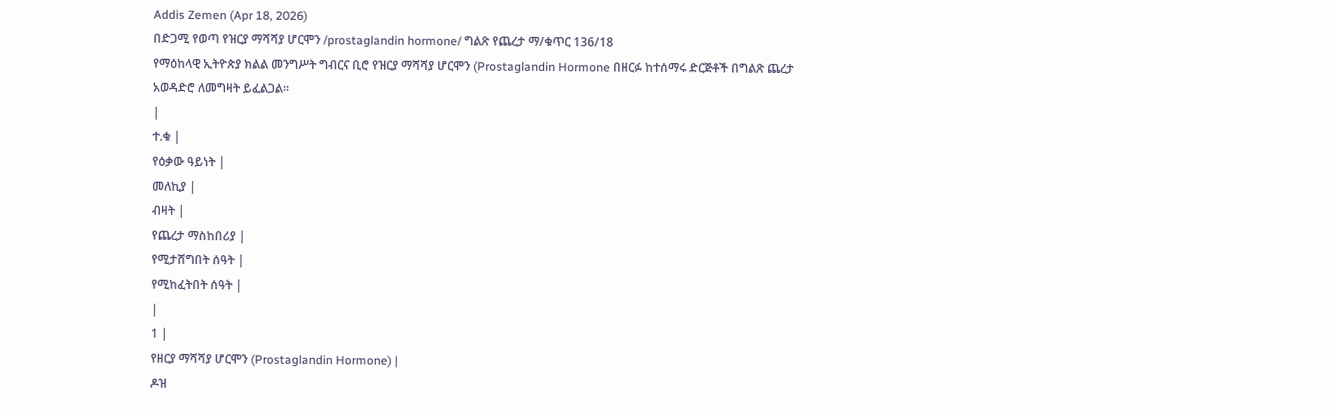Addis Zemen (Apr 18, 2026)
በድጋሚ የወጣ የዝርያ ማሻሻያ ሆርሞን /prostaglandin hormone/ ግልጽ የጨረታ ማ/ቁጥር 136/18
የማዕከላዊ ኢትዮጵያ ክልል መንግሥት ግብርና ቢሮ የዝርያ ማሻሻያ ሆርሞን (Prostaglandin Hormone በዘርፉ ከተሰማሩ ድርጅቶች በግልጽ ጨረታ አወዳድሮ ለመግዛት ይፈልጋል።
|
ተ.ቁ |
የዕቃው ዓይነት |
መለኪያ |
ብዛት |
የጨረታ ማስከበሪያ |
የሚታሸግበት ሰዓት |
የሚከፈትበት ሰዓት |
|
1 |
የዘርያ ማሻሻያ ሆርሞን (Prostaglandin Hormone) |
ዶዝ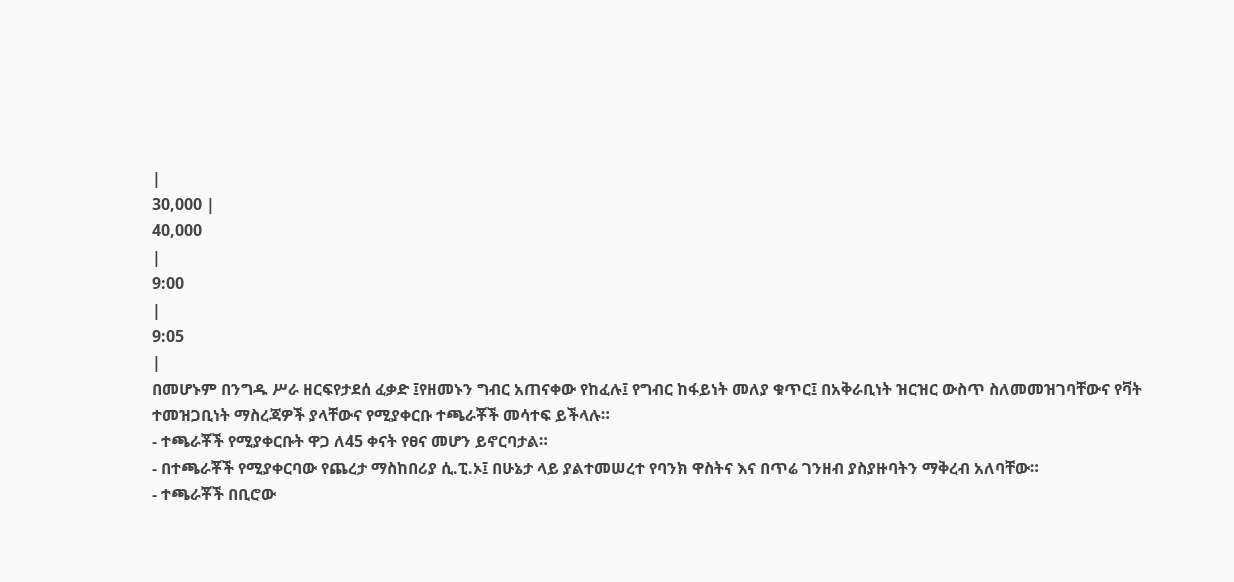|
30,000 |
40,000
|
9:00
|
9:05
|
በመሆኑም በንግዱ ሥራ ዘርፍየታደሰ ፈቃድ ፤የዘመኑን ግብር አጠናቀው የከፈሉ፤ የግብር ከፋይነት መለያ ቁጥር፤ በአቅራቢነት ዝርዝር ውስጥ ስለመመዝገባቸውና የቫት ተመዝጋቢነት ማስረጃዎች ያላቸውና የሚያቀርቡ ተጫራቾች መሳተፍ ይችላሉ።
- ተጫራቾች የሚያቀርቡት ዋጋ ለ45 ቀናት የፀና መሆን ይኖርባታል።
- በተጫራቾች የሚያቀርባው የጨረታ ማስከበሪያ ሲ.ፒ.ኦ፤ በሁኔታ ላይ ያልተመሠረተ የባንክ ዋስትና እና በጥሬ ገንዘብ ያስያዙባትን ማቅረብ አለባቸው።
- ተጫራቾች በቢሮው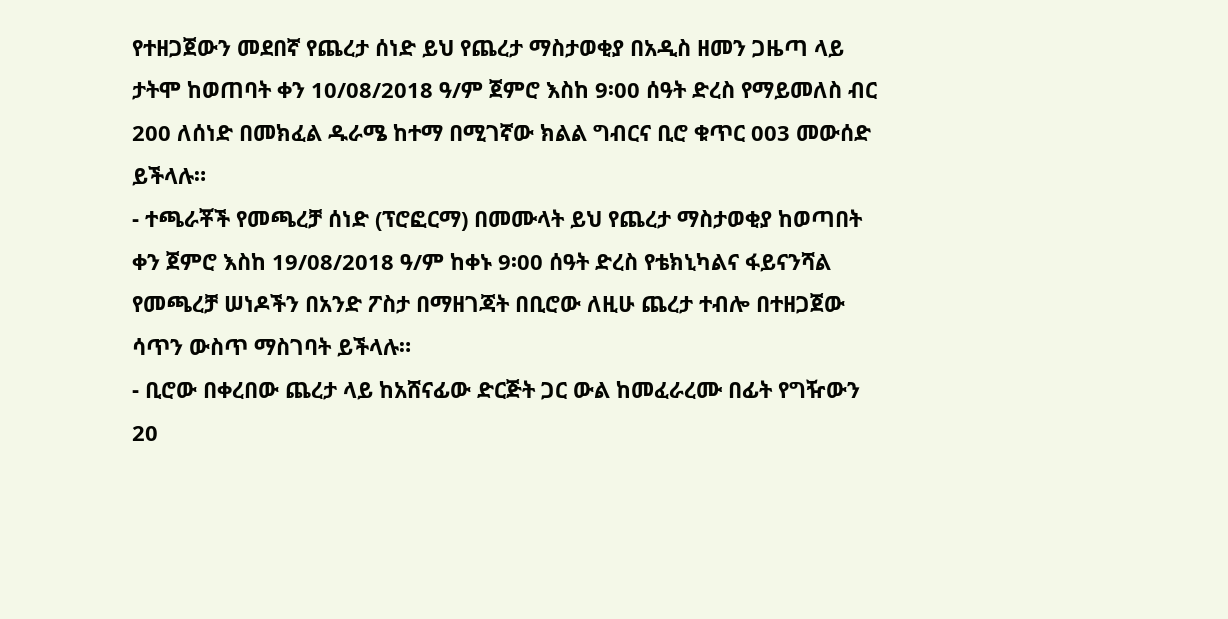የተዘጋጀውን መደበኛ የጨረታ ሰነድ ይህ የጨረታ ማስታወቂያ በአዲስ ዘመን ጋዜጣ ላይ ታትሞ ከወጠባት ቀን 10/08/2018 ዓ/ም ጀምሮ እስከ 9፡00 ሰዓት ድረስ የማይመለስ ብር 200 ለሰነድ በመክፈል ዱራሜ ከተማ በሚገኛው ክልል ግብርና ቢሮ ቁጥር 003 መውሰድ ይችላሉ።
- ተጫራቾች የመጫረቻ ሰነድ (ፕሮፎርማ) በመሙላት ይህ የጨረታ ማስታወቂያ ከወጣበት ቀን ጀምሮ እስከ 19/08/2018 ዓ/ም ከቀኑ 9፡00 ሰዓት ድረስ የቴክኒካልና ፋይናንሻል የመጫረቻ ሠነዶችን በአንድ ፖስታ በማዘገጃት በቢሮው ለዚሁ ጨረታ ተብሎ በተዘጋጀው ሳጥን ውስጥ ማስገባት ይችላሉ።
- ቢሮው በቀረበው ጨረታ ላይ ከአሸናፊው ድርጅት ጋር ውል ከመፈራረሙ በፊት የግዥውን 20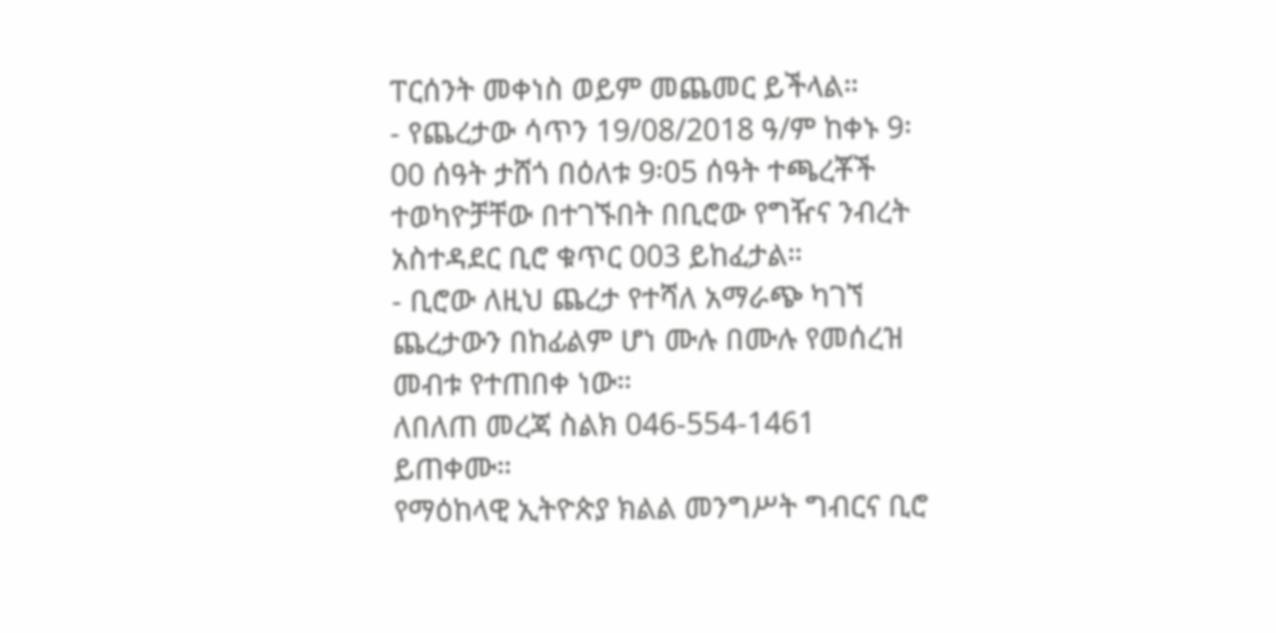ፐርሰንት መቀነስ ወይም መጨመር ይችላል።
- የጨረታው ሳጥን 19/08/2018 ዓ/ም ከቀኑ 9፡00 ሰዓት ታሸጎ በዕለቱ 9፡05 ሰዓት ተጫረቾች ተወካዮቻቸው በተገኙበት በቢሮው የግዥና ንብረት አስተዳደር ቢሮ ቁጥር 003 ይከፈታል።
- ቢሮው ለዚህ ጨረታ የተሻለ አማራጭ ካገኘ ጨረታውን በከፊልም ሆነ ሙሉ በሙሉ የመሰረዝ መብቱ የተጠበቀ ነው።
ለበለጠ መረጃ ስልክ 046-554-1461 ይጠቀሙ።
የማዕከላዊ ኢትዮጵያ ክልል መንግሥት ግብርና ቢሮ